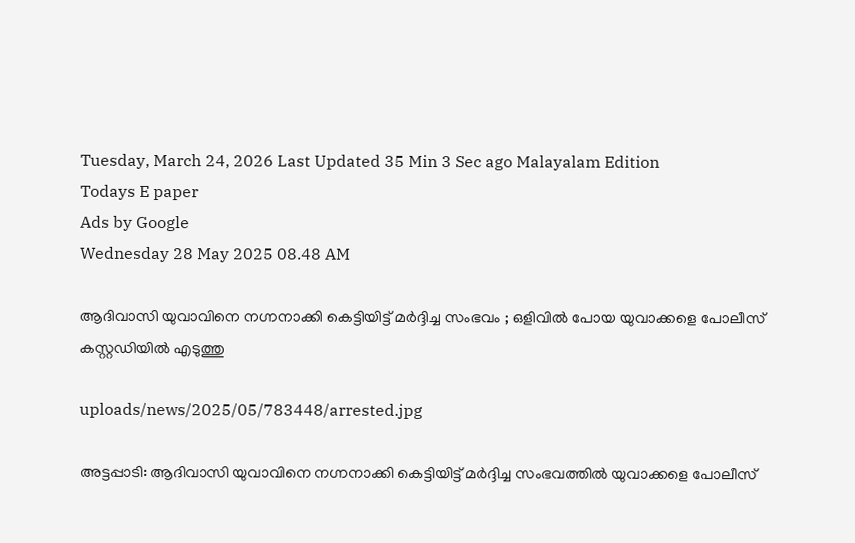Tuesday, March 24, 2026 Last Updated 35 Min 3 Sec ago Malayalam Edition
Todays E paper
Ads by Google
Wednesday 28 May 2025 08.48 AM

ആദിവാസി യുവാവിനെ നഗ്നനാക്കി കെട്ടിയിട്ട് മര്‍ദ്ദിച്ച സംഭവം ; ഒളിവില്‍ പോയ യുവാക്കളെ പോലീസ് കസ്റ്റഡിയില്‍ എടുത്തു

uploads/news/2025/05/783448/arrested.jpg

അട്ടപ്പാടി: ആദിവാസി യുവാവിനെ നഗ്നനാക്കി കെട്ടിയിട്ട് മര്‍ദ്ദിച്ച സംഭവത്തില്‍ യുവാക്കളെ പോലീസ്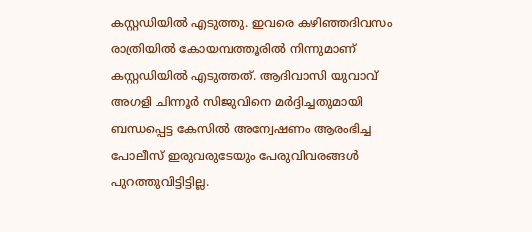കസ്റ്റഡിയില്‍ എടുത്തു. ഇവരെ കഴിഞ്ഞദിവസം രാത്രിയില്‍ കോയമ്പത്തൂരില്‍ നിന്നുമാണ് കസ്റ്റഡിയില്‍ എടുത്തത്. ആദിവാസി യുവാവ് അഗളി ചിന്നൂര്‍ സിജുവിനെ മര്‍ദ്ദിച്ചതുമായി ബന്ധപ്പെട്ട കേസില്‍ അന്വേഷണം ആരംഭിച്ച പോലീസ് ഇരുവരുടേയും പേരുവിവരങ്ങള്‍ പുറത്തുവിട്ടിട്ടില്ല.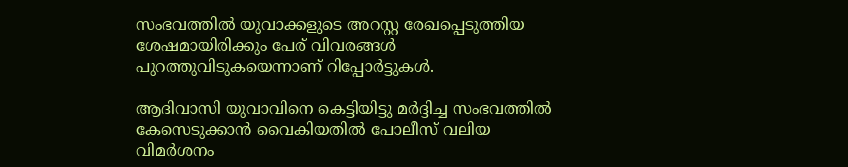സംഭവത്തില്‍ യുവാക്കളുടെ അറസ്റ്റ രേഖപ്പെടുത്തിയ ശേഷമായിരിക്കും പേര് വിവരങ്ങള്‍ പുറത്തുവിടുകയെന്നാണ് റിപ്പോര്‍ട്ടുകള്‍.

ആദിവാസി യുവാവിനെ കെട്ടിയിട്ടു മര്‍ദ്ദിച്ച സംഭവത്തില്‍ കേസെടുക്കാന്‍ വൈകിയതില്‍ പോലീസ് വലിയ വിമര്‍ശനം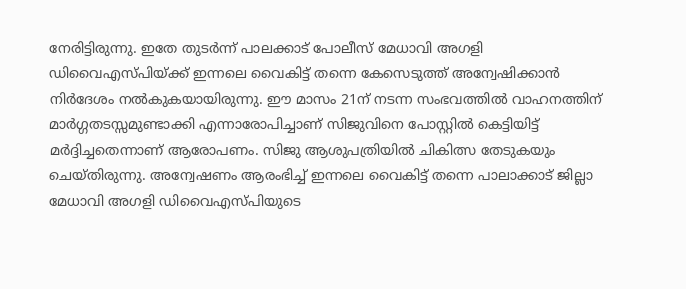നേരിട്ടിരുന്നു. ഇതേ തുടര്‍ന്ന് പാലക്കാട് പോലീസ് മേധാവി അഗളി ഡിവൈഎസ്പിയ്ക്ക് ഇന്നലെ വൈകിട്ട് തന്നെ കേസെടുത്ത് അന്വേഷിക്കാന്‍ നിര്‍ദേശം നല്‍കുകയായിരുന്നു. ഈ മാസം 21ന് നടന്ന സംഭവത്തില്‍ വാഹനത്തിന് മാര്‍ഗ്ഗതടസ്സമുണ്ടാക്കി എന്നാരോപിച്ചാണ് സിജുവിനെ പോസ്റ്റില്‍ കെട്ടിയിട്ട് മര്‍ദ്ദിച്ചതെന്നാണ് ആരോപണം. സിജു ആശുപത്രിയില്‍ ചികിത്സ തേടുകയും ചെയ്തിരുന്നു. അന്വേഷണം ആരംഭിച്ച് ഇന്നലെ വൈകിട്ട് തന്നെ പാലാക്കാട് ജില്ലാ മേധാവി അഗളി ഡിവൈഎസ്പിയുടെ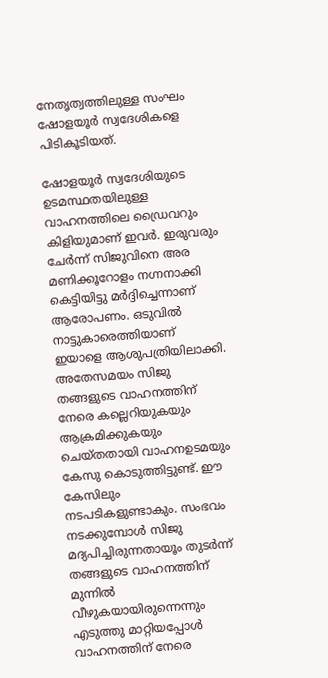നേതൃത്വത്തിലുള്ള സംഘം ഷോളയൂര്‍ സ്വദേശികളെ പിടികൂടിയത്.

ഷോളയൂര്‍ സ്വദേശിയുടെ ഉടമസ്ഥതയിലുള്ള വാഹനത്തിലെ ഡ്രൈവറും കിളിയുമാണ് ഇവര്‍. ഇരുവരും ചേര്‍ന്ന് സിജുവിനെ അര മണിക്കൂറോളം നഗ്നനാക്കി കെട്ടിയിട്ടു മര്‍ദ്ദിച്ചെന്നാണ് ആരോപണം. ഒടുവില്‍ നാട്ടുകാരെത്തിയാണ് ഇയാളെ ആശുപത്രിയിലാക്കി. അതേസമയം സിജു തങ്ങളുടെ വാഹനത്തിന് നേരെ കല്ലെറിയുകയും ആക്രമിക്കുകയും ചെയ്തതായി വാഹനഉടമയും കേസു കൊടുത്തിട്ടുണ്ട്. ഈ കേസിലും നടപടികളുണ്ടാകും. സംഭവം നടക്കുമ്പോള്‍ സിജു മദ്യപിച്ചിരുന്നതായൂം തുടര്‍ന്ന് തങ്ങളുടെ വാഹനത്തിന് മുന്നില്‍ വീഴുകയായിരുന്നെന്നും എടുത്തു മാറ്റിയപ്പോള്‍ വാഹനത്തിന് നേരെ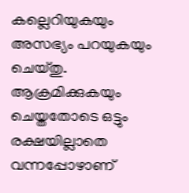കല്ലെറിയുകയും അസഭ്യം പറയുകയും ചെയ്തു. ആക്രമിക്കുകയും ചെയ്തതോടെ ഒട്ടും രക്ഷയില്ലാതെ വന്നപ്പോഴാണ്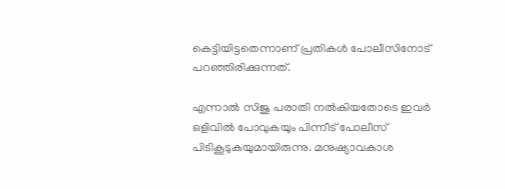കെട്ടിയിട്ടതെന്നാണ് പ്രതികള്‍ പോലീസിനോട് പറഞ്ഞിരിക്കുന്നത്.

എന്നാല്‍ സിജു പരാതി നല്‍കിയതോടെ ഇവര്‍ ഒളിവില്‍ പോവുകയും പിന്നീട് പോലീസ് പിടികൂടുകയുമായിരുന്നു. മനുഷ്യാവകാശ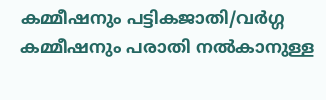കമ്മീഷനും പട്ടികജാതി/വര്‍ഗ്ഗ കമ്മീഷനും പരാതി നല്‍കാനുള്ള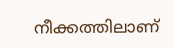നീക്കത്തിലാണ്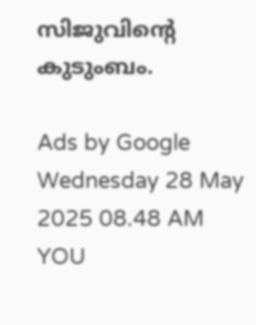സിജുവിന്റെ കുടുംബം.

Ads by Google
Wednesday 28 May 2025 08.48 AM
YOU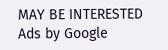MAY BE INTERESTED
Ads by Google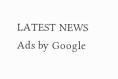LATEST NEWS
Ads by Google